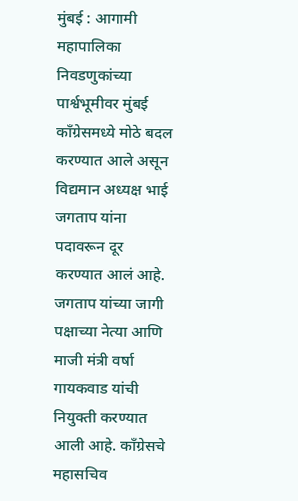मुंबई : आगामी महापालिका निवडणुकांच्या पार्श्वभूमीवर मुंबई काँग्रेसमध्ये मोठे बदल करण्यात आले असून विद्यमान अध्यक्ष भाई जगताप यांना पदावरून दूर करण्यात आलं आहे. जगताप यांच्या जागी पक्षाच्या नेत्या आणि माजी मंत्री वर्षा गायकवाड यांची नियुक्ती करण्यात आली आहे. काँग्रेसचे महासचिव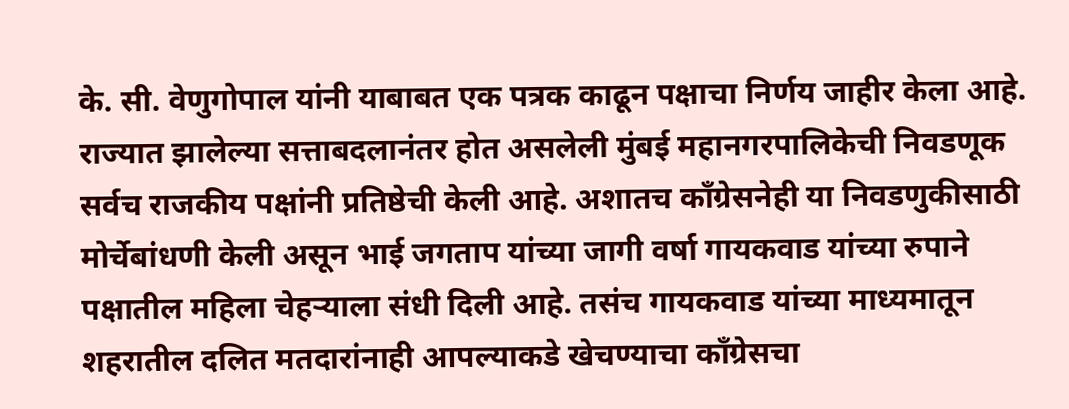के. सी. वेणुगोपाल यांनी याबाबत एक पत्रक काढून पक्षाचा निर्णय जाहीर केला आहे.
राज्यात झालेल्या सत्ताबदलानंतर होत असलेली मुंबई महानगरपालिकेची निवडणूक सर्वच राजकीय पक्षांनी प्रतिष्ठेची केली आहे. अशातच काँग्रेसनेही या निवडणुकीसाठी मोर्चेबांधणी केली असून भाई जगताप यांच्या जागी वर्षा गायकवाड यांच्या रुपाने पक्षातील महिला चेहऱ्याला संधी दिली आहे. तसंच गायकवाड यांच्या माध्यमातून शहरातील दलित मतदारांनाही आपल्याकडे खेचण्याचा काँग्रेसचा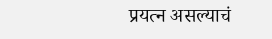प्रयत्न असल्याचं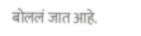बोललं जात आहे.